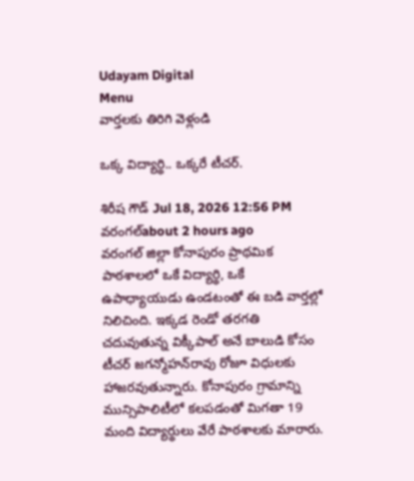Udayam Digital
Menu
వార్తలకు తిరిగి వెళ్లండి

ఒక్క విద్యార్థి.. ఒక్కరే టీచర్.

శిరీష గౌడ్ Jul 18, 2026 12:56 PM వరంగల్about 2 hours ago
వరంగల్ జిల్లా కోనాపురం ప్రాథమిక పాఠశాలలో ఒకే విద్యార్థి, ఒకే ఉపాధ్యాయుడు ఉండటంతో ఈ బడి వార్తల్లో నిలిచింది. ఇక్కడ రెండో తరగతి చదువుతున్న విక్కీపాల్ అనే బాలుడి కోసం టీచర్ జగన్మోహన్‌రావు రోజూ విధులకు హాజరవుతున్నారు. కోనాపురం గ్రామాన్ని మున్సిపాలిటీలో కలపడంతో మిగతా 19 మంది విద్యార్థులు వేరే పాఠశాలకు మారారు.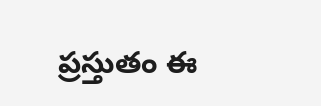ప్రస్తుతం ఈ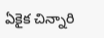ఏకైక చిన్నారి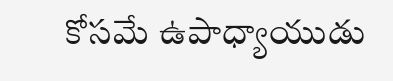కోసమే ఉపాధ్యాయుడు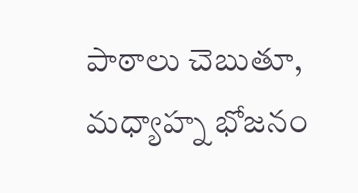పాఠాలు చెబుతూ, మధ్యాహ్న భోజనం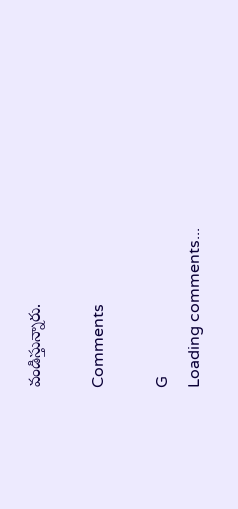వండిస్తున్నారు.

Comments

G
Loading comments...